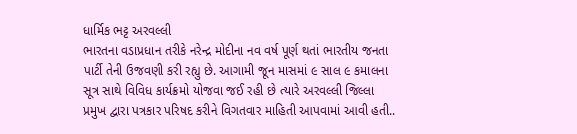ધાર્મિક ભટ્ટ અરવલ્લી
ભારતના વડાપ્રધાન તરીકે નરેન્દ્ર મોદીના નવ વર્ષ પૂર્ણ થતાં ભારતીય જનતા પાર્ટી તેની ઉજવણી કરી રહ્યુ છે. આગામી જૂન માસમાં ૯ સાલ ૯ કમાલના સૂત્ર સાથે વિવિધ કાર્યક્રમો યોજવા જઈ રહી છે ત્યારે અરવલ્લી જિલ્લા પ્રમુખ દ્વારા પત્રકાર પરિષદ કરીને વિગતવાર માહિતી આપવામાં આવી હતી..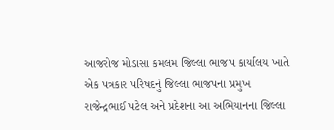આજરોજ મોડાસા કમલમ જિલ્લા ભાજપ કાર્યાલય ખાતે એક પત્રકાર પરિષદનું જિલ્લા ભાજપના પ્રમુખ
રાજેન્દ્રભાઈ પટેલ અને પ્રદેશના આ અભિયાનના જિલ્લા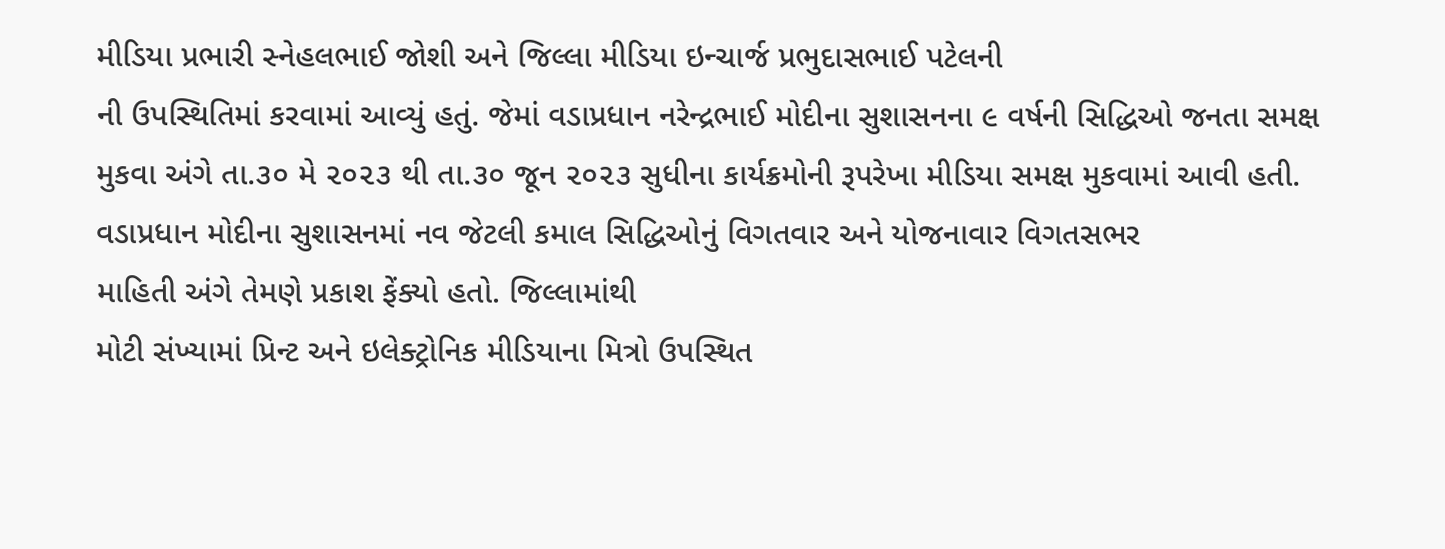મીડિયા પ્રભારી સ્નેહલભાઈ જોશી અને જિલ્લા મીડિયા ઇન્ચાર્જ પ્રભુદાસભાઈ પટેલની
ની ઉપસ્થિતિમાં કરવામાં આવ્યું હતું. જેમાં વડાપ્રધાન નરેન્દ્રભાઈ મોદીના સુશાસનના ૯ વર્ષની સિદ્ધિઓ જનતા સમક્ષ મુકવા અંગે તા.૩૦ મે ૨૦૨૩ થી તા.૩૦ જૂન ૨૦૨૩ સુધીના કાર્યક્રમોની રૂપરેખા મીડિયા સમક્ષ મુકવામાં આવી હતી.
વડાપ્રધાન મોદીના સુશાસનમાં નવ જેટલી કમાલ સિદ્ધિઓનું વિગતવાર અને યોજનાવાર વિગતસભર
માહિતી અંગે તેમણે પ્રકાશ ફેંક્યો હતો. જિલ્લામાંથી
મોટી સંખ્યામાં પ્રિન્ટ અને ઇલેક્ટ્રોનિક મીડિયાના મિત્રો ઉપસ્થિત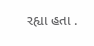રહ્યા હતા .